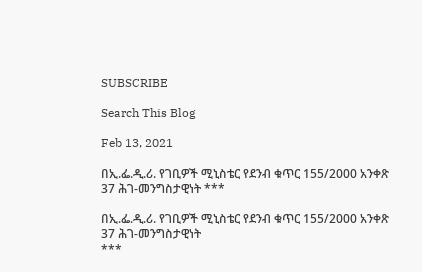SUBSCRIBE

Search This Blog

Feb 13, 2021

በኢ.ፌ.ዲ.ሪ. የገቢዎች ሚኒስቴር የደንብ ቁጥር 155/2000 አንቀጽ 37 ሕገ-መንግስታዊነት ***

በኢ.ፌ.ዲ.ሪ. የገቢዎች ሚኒስቴር የደንብ ቁጥር 155/2000 አንቀጽ 37 ሕገ-መንግስታዊነት
***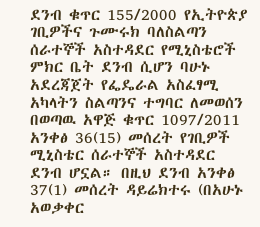ደንብ ቁጥር 155/2000 የኢትዮጵያ ገቢዎችና ጉሙሩክ ባለስልጣን ሰራተኞች አስተዳደር የሚኒስቴሮች ምክር ቤት ደንብ ሲሆን ባሁኑ አደረጃጀት የፌዴራል አስፈፃሚ አካላትን ስልጣንና ተግባር ለመወሰን በወጣዉ አዋጅ ቁጥር 1097/2011 አንቀፅ 36(15) መሰረት የገቢዎች ሚኒስቴር ሰራተኞች አስተዳደር ደንብ ሆኗል። በዚህ ደንብ አንቀፅ 37(1) መሰረት ዳይሬክተሩ (በአሁኑ አወቃቀር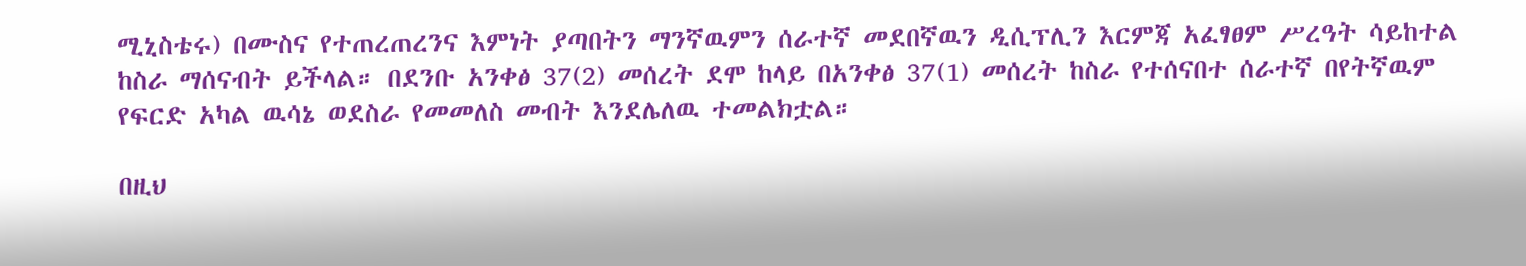ሚኒስቴሩ) በሙስና የተጠረጠረንና እምነት ያጣበትን ማንኛዉምን ሰራተኛ መደበኛዉን ዲሲፕሊን እርምጃ አፈፃፀም ሥረዓት ሳይከተል ከስራ ማሰናብት ይችላል። በደንቡ አንቀፅ 37(2) መሰረት ደሞ ከላይ በአንቀፅ 37(1) መሰረት ከስራ የተሰናበተ ሰራተኛ በየትኛዉም የፍርድ አካል ዉሳኔ ወደስራ የመመለስ መብት እንደሌለዉ ተመልክቷል።

በዚህ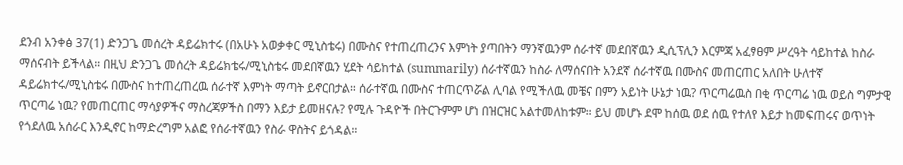ደንብ አንቀፅ 37(1) ድንጋጌ መሰረት ዳይሬክተሩ (በአሁኑ አወቃቀር ሚኒስቴሩ) በሙስና የተጠረጠረንና እምነት ያጣበትን ማንኛዉንም ሰራተኛ መደበኛዉን ዲሲፕሊን እርምጃ አፈፃፀም ሥረዓት ሳይከተል ከስራ ማሰናብት ይችላል። በዚህ ድንጋጌ መሰረት ዳይሬክቴሩ/ሚኒስቴሩ መደበኛዉን ሂደት ሳይከተል (summarily) ሰራተኛዉን ከስራ ለማሰናበት አንደኛ ሰራተኛዉ በሙስና መጠርጠር አለበት ሁለተኛ ዳይሬክተሩ/ሚኒስቴሩ በሙስና ከተጠረጠረዉ ሰራተኛ እምነት ማጣት ይኖርበታል። ሰራተኛዉ በሙስና ተጠርጥሯል ሊባል የሚችለዉ መቼና በምን አይነት ሁኔታ ነዉ? ጥርጣሬዉስ በቂ ጥርጣሬ ነዉ ወይስ ግምታዊ ጥርጣሬ ነዉ? የመጠርጠር ማሳያዎችና ማስረጃዎችስ በማን እይታ ይመዘናሉ? የሚሉ ጉዳዮች በትርጉምም ሆነ በዝርዝር አልተመለከቱም። ይህ መሆኑ ደሞ ከሰዉ ወደ ሰዉ የተለየ እይታ ከመፍጠሩና ወጥነት የጎደለዉ አሰራር እንዲኖር ከማድረግም አልፎ የሰራተኛዉን የስራ ዋስትና ይጎዳል።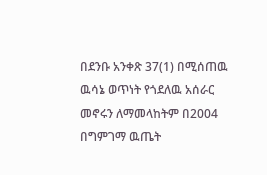በደንቡ አንቀጽ 37(1) በሚሰጠዉ ዉሳኔ ወጥነት የጎደለዉ አሰራር መኖሩን ለማመላከትም በ2004 በግምገማ ዉጤት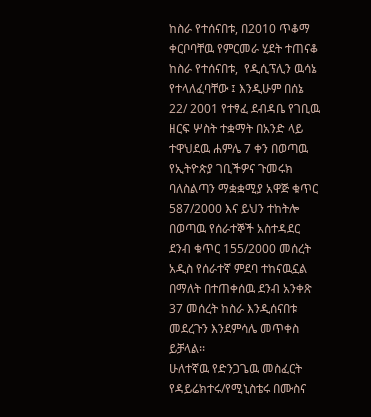ከስራ የተሰናበቱ, በ2010 ጥቆማ ቀርቦባቸዉ የምርመራ ሂደት ተጠናቆ ከስራ የተሰናበቱ,  የዲሲፕሊን ዉሳኔ የተላለፈባቸው ፤ እንዲሁም በሰኔ 22/ 2001 የተፃፈ ደብዳቤ የገቢዉ ዘርፍ ሦስት ተቋማት በአንድ ላይ ተዋህደዉ ሐምሌ 7 ቀን በወጣዉ የኢትዮጵያ ገቢችዎና ጉመሩክ ባለስልጣን ማቋቋሚያ አዋጅ ቁጥር 587/2000 እና ይህን ተከትሎ በወጣዉ የሰራተኞች አስተዳደር ደንብ ቁጥር 155/2000 መሰረት አዲስ የሰራተኛ ምደባ ተከናዉኗል በማለት በተጠቀሰዉ ደንብ አንቀጽ 37 መሰረት ከስራ እንዲሰናበቱ መደረጉን እንደምሳሌ መጥቀስ ይቻላል፡፡
ሁለተኛዉ የድንጋጌዉ መስፈርት የዳይሬክተሩ/የሚኒስቴሩ በሙስና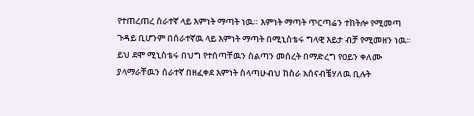የተጠረጠረ ሰራተኛ ላይ እምነት ማጣት ነዉ። እምነት ማጣት ጥርጣሬን ተከትሎ የሚመጣ ጉዳይ ቢሆንም በሰራተኛዉ ላይ እምነት ማጣት በሚኒስቴሩ ግላዊ እይታ ብቻ የሚመዘን ነዉ፡፡ ይህ ደሞ ሚኒስቴሩ በህግ የተሰጣቸዉን ስልጣን መሰረት በማድረግ የዐይን ቀለሙ ያላማራቸዉን ሰራተኛ በዘፈቀደ እምነት ስላጣሁብህ ከስራ አሰናብቼሃለዉ ቢሉት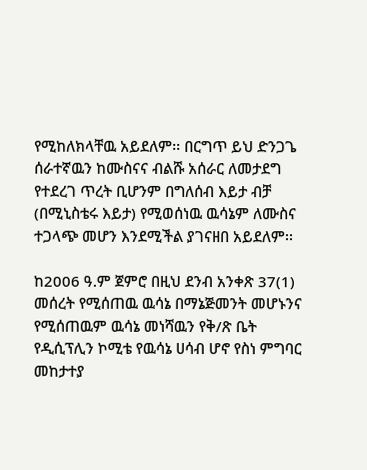የሚከለክላቸዉ አይደለም፡፡ በርግጥ ይህ ድንጋጌ ሰራተኛዉን ከሙስናና ብልሹ አሰራር ለመታደግ የተደረገ ጥረት ቢሆንም በግለሰብ እይታ ብቻ (በሚኒስቴሩ እይታ) የሚወሰነዉ ዉሳኔም ለሙስና ተጋላጭ መሆን እንደሚችል ያገናዘበ አይደለም፡፡

ከ2006 ዓ.ም ጀምሮ በዚህ ደንብ አንቀጽ 37(1) መሰረት የሚሰጠዉ ዉሳኔ በማኔጅመንት መሆኑንና የሚሰጠዉም ዉሳኔ መነሻዉን የቅ/ጽ ቤት የዲሲፕሊን ኮሚቴ የዉሳኔ ሀሳብ ሆኖ የስነ ምግባር መከታተያ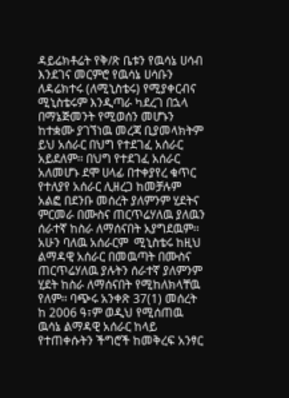ዳይሬክቶሬት የቅ/ጽ ቤቱን የዉሳኔ ሀሳብ እንደገና መርምሮ የዉሳኔ ሀሳቡን ለዳሬክተሩ (ለሚኒስቴሩ) የሚያቀርብና ሚኒስቴሩም እንዲጣራ ካደረገ በኋላ በማኔጅመንት የሚወሰን መሆኑን ከተቋሙ ያገኘነዉ መረጃ ቢያመላክትም ይህ አሰራር በህግ የተደገፈ አሰራር አይደለም፡፡ በህግ የተደገፈ አሰራር አለመሆኑ ደሞ ሀላፊ በተቀያየረ ቁጥር የተለያየ አሰራር ሊዘረጋ ከመቻሉም አልፎ በደንቡ መሰረት ያለምንም ሂደትና ምርመራ በሙስና ጠርጥሬሃለዉ ያለዉን ሰራተኛ ከስራ ለማሰናበት አያግደዉም፡፡ አሁን ባለዉ አሰራርም  ሚኒስቴሩ ከዚህ ልማዳዊ አሰራር በመዉጣት በሙስና ጠርጥሬሃለዉ ያሉትን ሰራተኛ ያለምንም ሂደት ከስራ ለማሰናበት የሚከለክላቸዉ የለም፡፡ ባጭሩ አንቀጽ 37(1) መሰረት ከ 2006 ዓ፣ም ወዲህ የሚሰጠዉ ዉሳኔ ልማዳዊ አሰራር ከላይ የተጠቀሱትን ችግሮች ከመቅረፍ አንፃር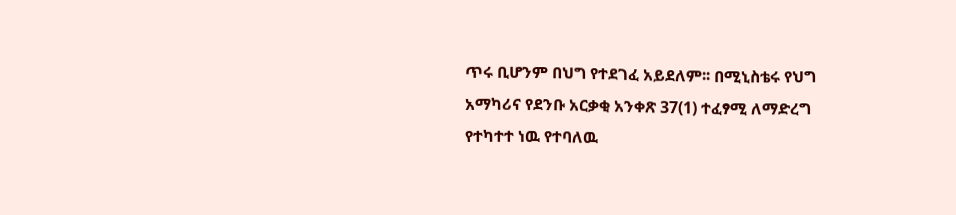ጥሩ ቢሆንም በህግ የተደገፈ አይደለም፡፡ በሚኒስቴሩ የህግ አማካሪና የደንቡ አርቃቂ አንቀጽ 37(1) ተፈፃሚ ለማድረግ የተካተተ ነዉ የተባለዉ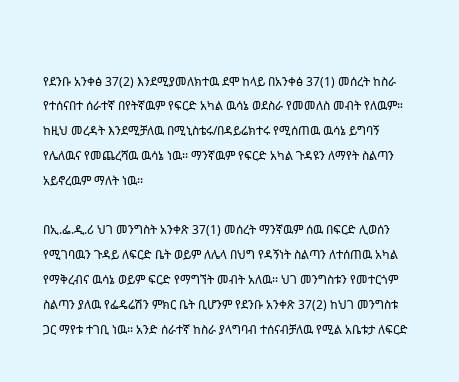የደንቡ አንቀፅ 37(2) እንደሚያመለክተዉ ደሞ ከላይ በአንቀፅ 37(1) መሰረት ከስራ የተሰናበተ ሰራተኛ በየትኛዉም የፍርድ አካል ዉሳኔ ወደስራ የመመለስ መብት የለዉም። ከዚህ መረዳት እንደሚቻለዉ በሚኒስቴሩ/በዳይሬክተሩ የሚሰጠዉ ዉሳኔ ይግባኝ የሌለዉና የመጨረሻዉ ዉሳኔ ነዉ፡፡ ማንኛዉም የፍርድ አካል ጉዳዩን ለማየት ስልጣን አይኖረዉም ማለት ነዉ፡፡

በኢ.ፌ.ዲ.ሪ ህገ መንግስት አንቀጽ 37(1) መሰረት ማንኛዉም ሰዉ በፍርድ ሊወሰን የሚገባዉን ጉዳይ ለፍርድ ቤት ወይም ለሌላ በህግ የዳኝነት ስልጣን ለተሰጠዉ አካል የማቅረብና ዉሳኔ ወይም ፍርድ የማግኘት መብት አለዉ፡፡ ህገ መንግስቱን የመተርጎም ስልጣን ያለዉ የፌዴሬሽን ምክር ቤት ቢሆንም የደንቡ አንቀጽ 37(2) ከህገ መንግስቱ ጋር ማየቱ ተገቢ ነዉ፡፡ አንድ ሰራተኛ ከስራ ያላግባብ ተሰናብቻለዉ የሚል አቤቱታ ለፍርድ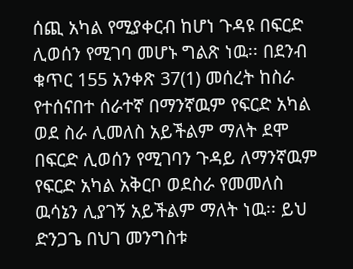ሰጪ አካል የሚያቀርብ ከሆነ ጉዳዩ በፍርድ ሊወሰን የሚገባ መሆኑ ግልጽ ነዉ፡፡ በደንብ ቁጥር 155 አንቀጽ 37(1) መሰረት ከስራ የተሰናበተ ሰራተኛ በማንኛዉም የፍርድ አካል ወደ ስራ ሊመለስ አይችልም ማለት ደሞ በፍርድ ሊወሰን የሚገባን ጉዳይ ለማንኛዉም የፍርድ አካል አቅርቦ ወደስራ የመመለስ ዉሳኔን ሊያገኝ አይችልም ማለት ነዉ፡፡ ይህ ድንጋጌ በህገ መንግስቱ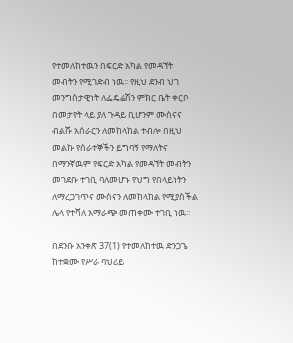የተመለከተዉን በፍርድ አካል የመዳኘት መብትን የሚገድብ ነዉ፡፡ የዚህ ደንብ ህገ መንግስታዊነት ለፌዴሬሽን ምክር ቤት ቀርቦ በመታየት ላይ ያለ ጉዳይ ቢሆንም ሙስናና ብልሹ አሰራርን ለመከላከል ተብሎ በዚህ መልኩ የሰራተኞችን ይግባኝ የማለትና በማንኛዉም የፍርድ አካል የመዳኘት መብትን መገደቡ ተገቢ ባለመሆኑ የህግ የበላይነትን ለማረጋገጥና ሙስናን ለመከላከል የሚያስችል ሌላ የተሻለ አማራጭ መጠቀሙ ተገቢ ነዉ፡፡

በደንቡ አንቀጽ 37(1) የተመለከተዉ ድንጋጌ ከተቋሙ የሥራ ባህሪይ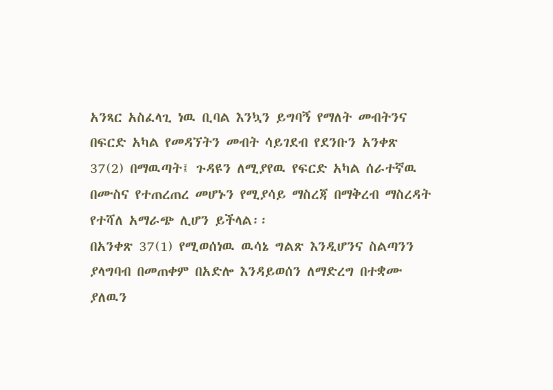አንጻር አስፈላጊ ነዉ ቢባል እንኳን ይግባኝ የማለት መብትንና በፍርድ አካል የመዳኘትን መብት ሳይገደብ የደንቡን አንቀጽ 37(2) በማዉጣት፤ ጉዳዩን ለሚያየዉ የፍርድ አካል ሰራተኛዉ በሙስና የተጠረጠረ መሆኑን የሚያሳይ ማስረጃ በማቅረብ ማስረዳት የተሻለ አማራጭ ሊሆን ይችላል፡፡
በአንቀጽ 37(1) የሚወሰነዉ ዉሳኔ ግልጽ እንዲሆንና ስልጣንን ያላግባብ በመጠቀም በአድሎ እንዳይወሰን ለማድረግ በተቋሙ ያለዉን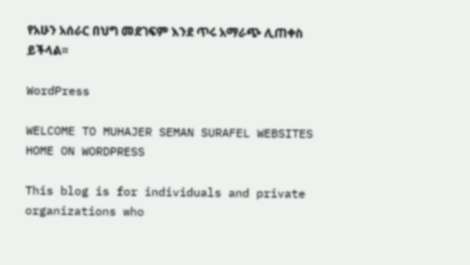የአሁን አሰራር በህግ መደገፍም እንደ ጥሩ አማራጭ ሊጠቀስ ይችላል፡፡

WordPress

WELCOME TO MUHAJER SEMAN SURAFEL WEBSITES HOME ON WORDPRESS

This blog is for individuals and private organizations who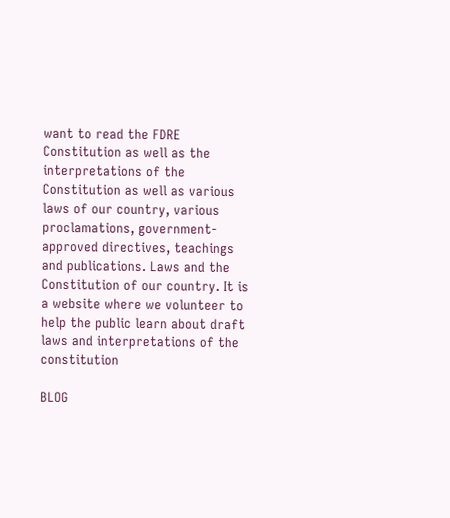want to read the FDRE Constitution as well as the interpretations of the Constitution as well as various laws of our country, various proclamations, government-approved directives, teachings and publications. Laws and the Constitution of our country. It is a website where we volunteer to help the public learn about draft laws and interpretations of the constitution

BLOG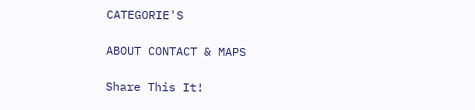CATEGORIE'S

ABOUT CONTACT & MAPS

Share This It!